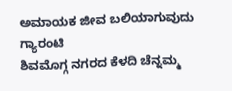ಅಮಾಯಕ ಜೀವ ಬಲಿಯಾಗುವುದು ಗ್ಯಾರಂಟಿ
ಶಿವಮೊಗ್ಗ ನಗರದ ಕೆಳದಿ ಚೆನ್ನಮ್ಮ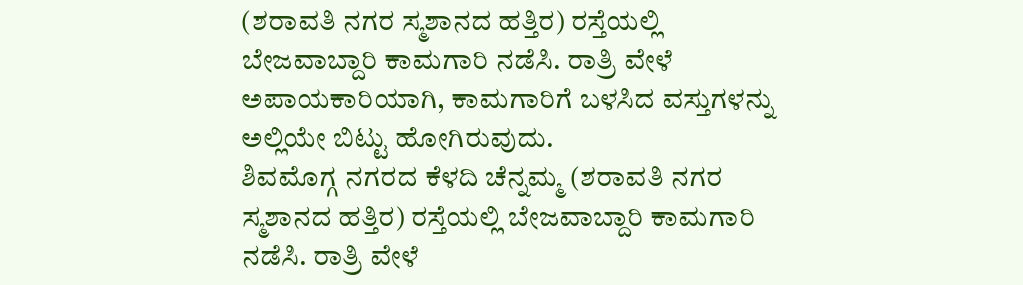(ಶರಾವತಿ ನಗರ ಸ್ಮಶಾನದ ಹತ್ತಿರ) ರಸ್ತೆಯಲ್ಲಿ ಬೇಜವಾಬ್ದಾರಿ ಕಾಮಗಾರಿ ನಡೆಸಿ. ರಾತ್ರಿ ವೇಳೆ ಅಪಾಯಕಾರಿಯಾಗಿ, ಕಾಮಗಾರಿಗೆ ಬಳಸಿದ ವಸ್ತುಗಳನ್ನು ಅಲ್ಲಿಯೇ ಬಿಟ್ಟು ಹೋಗಿರುವುದು.
ಶಿವಮೊಗ್ಗ ನಗರದ ಕೆಳದಿ ಚೆನ್ನಮ್ಮ (ಶರಾವತಿ ನಗರ ಸ್ಮಶಾನದ ಹತ್ತಿರ) ರಸ್ತೆಯಲ್ಲಿ ಬೇಜವಾಬ್ದಾರಿ ಕಾಮಗಾರಿ ನಡೆಸಿ. ರಾತ್ರಿ ವೇಳೆ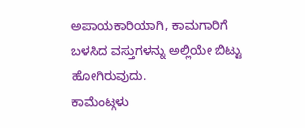ಅಪಾಯಕಾರಿಯಾಗಿ, ಕಾಮಗಾರಿಗೆ ಬಳಸಿದ ವಸ್ತುಗಳನ್ನು ಅಲ್ಲಿಯೇ ಬಿಟ್ಟು ಹೋಗಿರುವುದು.
ಕಾಮೆಂಟ್ಗಳು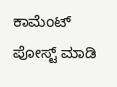ಕಾಮೆಂಟ್ ಪೋಸ್ಟ್ ಮಾಡಿ